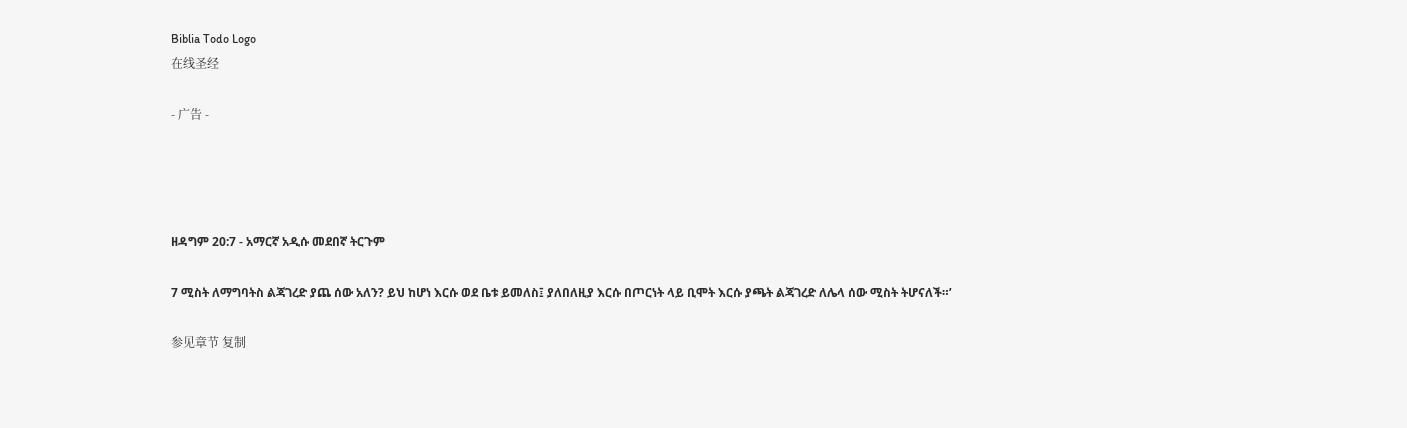Biblia Todo Logo
在线圣经

- 广告 -




ዘዳግም 20:7 - አማርኛ አዲሱ መደበኛ ትርጉም

7 ሚስት ለማግባትስ ልጃገረድ ያጨ ሰው አለን? ይህ ከሆነ እርሱ ወደ ቤቱ ይመለስ፤ ያለበለዚያ እርሱ በጦርነት ላይ ቢሞት እርሱ ያጫት ልጃገረድ ለሌላ ሰው ሚስት ትሆናለች።’

参见章节 复制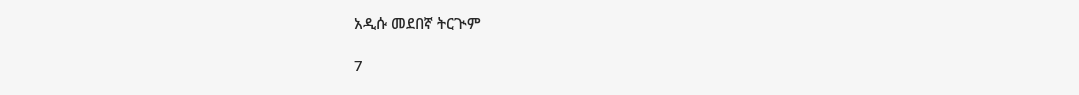አዲሱ መደበኛ ትርጒም

7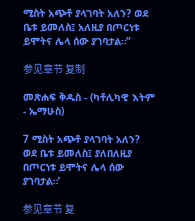ሚስት አጭቶ ያላገባት አለን? ወደ ቤቱ ይመለስ፤ አለዚያ በጦርነቱ ይሞትና ሌላ ሰው ያገባታል።”

参见章节 复制

መጽሐፍ ቅዱስ - (ካቶሊካዊ እትም - ኤማሁስ)

7 ሚስት አጭቶ ያላገባት አለን? ወደ ቤቱ ይመለስ፤ ያለበለዚያ በጦርነቱ ይሞትና ሌላ ሰው ያገባታል።’

参见章节 复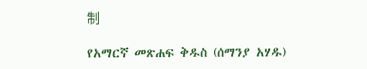制

የአማርኛ መጽሐፍ ቅዱስ (ሰማንያ አሃዱ)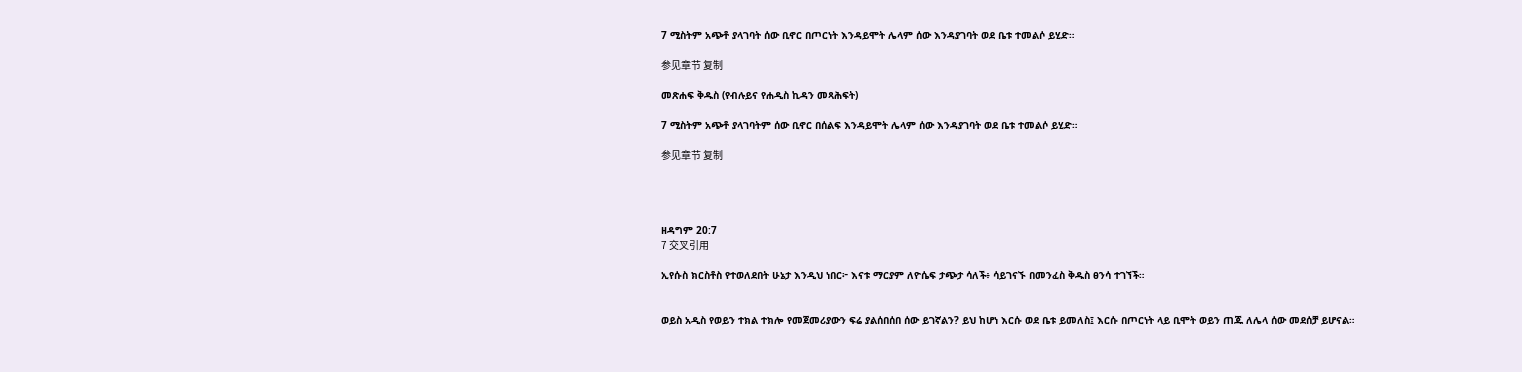7 ሚስትም አጭቶ ያላገባት ሰው ቢኖር በጦርነት እንዳይሞት ሌላም ሰው እንዳያገባት ወደ ቤቱ ተመልሶ ይሂድ።

参见章节 复制

መጽሐፍ ቅዱስ (የብሉይና የሐዲስ ኪዳን መጻሕፍት)

7 ሚስትም አጭቶ ያላገባትም ሰው ቢኖር በሰልፍ እንዳይሞት ሌላም ሰው እንዳያገባት ወደ ቤቱ ተመልሶ ይሂድ።

参见章节 复制




ዘዳግም 20:7
7 交叉引用

ኢየሱስ ክርስቶስ የተወለደበት ሁኔታ እንዲህ ነበር፦ እናቱ ማርያም ለዮሴፍ ታጭታ ሳለች፥ ሳይገናኙ በመንፈስ ቅዱስ ፀንሳ ተገኘች።


ወይስ አዲስ የወይን ተክል ተክሎ የመጀመሪያውን ፍሬ ያልሰበሰበ ሰው ይገኛልን? ይህ ከሆነ እርሱ ወደ ቤቱ ይመለስ፤ እርሱ በጦርነት ላይ ቢሞት ወይን ጠጁ ለሌላ ሰው መደሰቻ ይሆናል።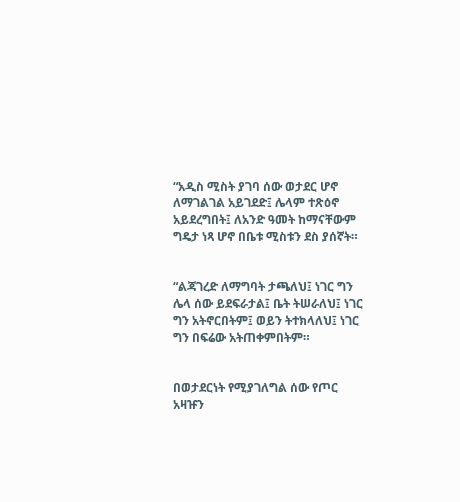“አዲስ ሚስት ያገባ ሰው ወታደር ሆኖ ለማገልገል አይገደድ፤ ሌላም ተጽዕኖ አይደረግበት፤ ለአንድ ዓመት ከማናቸውም ግዴታ ነጻ ሆኖ በቤቱ ሚስቱን ደስ ያሰኛት።


“ልጃገረድ ለማግባት ታጫለህ፤ ነገር ግን ሌላ ሰው ይደፍራታል፤ ቤት ትሠራለህ፤ ነገር ግን አትኖርበትም፤ ወይን ትተክላለህ፤ ነገር ግን በፍሬው አትጠቀምበትም።


በወታደርነት የሚያገለግል ሰው የጦር አዛዡን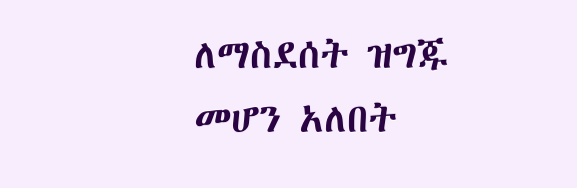ለማስደሰት ዝግጁ መሆን አለበት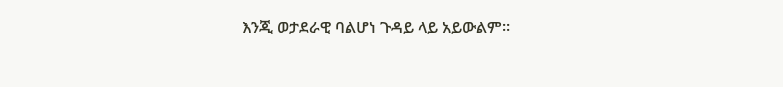እንጂ ወታደራዊ ባልሆነ ጉዳይ ላይ አይውልም።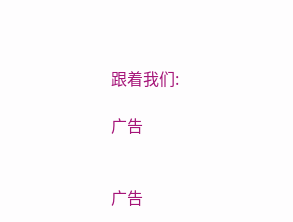跟着我们:

广告


广告